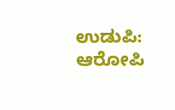ಉಡುಪಿ: ಆರೋಪಿ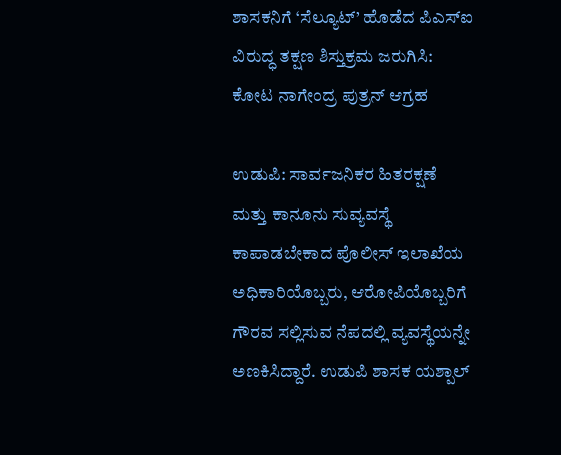ಶಾಸಕನಿಗೆ ‘ಸೆಲ್ಯೂಟ್’ ಹೊಡೆದ ಪಿಎಸ್ಐ ವಿರುದ್ಧ ತಕ್ಷಣ ಶಿಸ್ತುಕ್ರಮ ಜರುಗಿಸಿ: ಕೋಟ ನಾಗೇಂದ್ರ ಪುತ್ರನ್ ಆಗ್ರಹ

ಉಡುಪಿ: ಸಾರ್ವಜನಿಕರ ಹಿತರಕ್ಷಣೆ ಮತ್ತು ಕಾನೂನು ಸುವ್ಯವಸ್ಥೆ ಕಾಪಾಡಬೇಕಾದ ಪೊಲೀಸ್ ಇಲಾಖೆಯ ಅಧಿಕಾರಿಯೊಬ್ಬರು, ಆರೋಪಿಯೊಬ್ಬರಿಗೆ ಗೌರವ ಸಲ್ಲಿಸುವ ನೆಪದಲ್ಲಿ ವ್ಯವಸ್ಥೆಯನ್ನೇ ಅಣಕಿಸಿದ್ದಾರೆ. ಉಡುಪಿ ಶಾಸಕ ಯಶ್ಪಾಲ್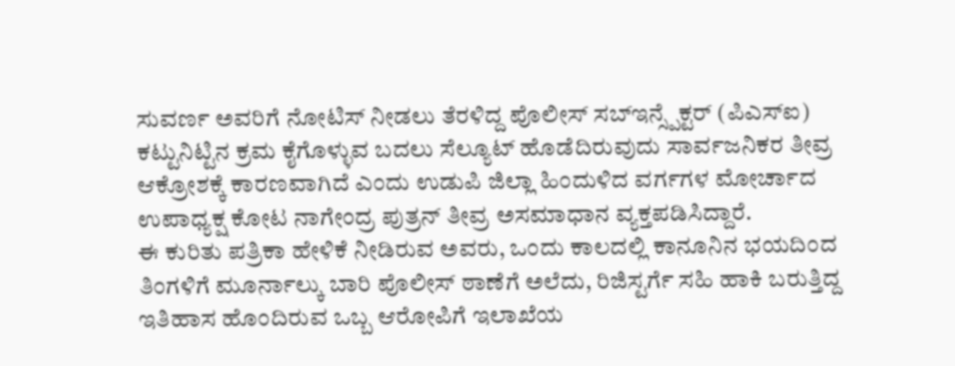ಸುವರ್ಣ ಅವರಿಗೆ ನೋಟಿಸ್ ನೀಡಲು ತೆರಳಿದ್ದ ಪೊಲೀಸ್ ಸಬ್ಇನ್ಸ್ಪೆಕ್ಟರ್ (ಪಿಎಸ್ಐ) ಕಟ್ಟುನಿಟ್ಟಿನ ಕ್ರಮ ಕೈಗೊಳ್ಳುವ ಬದಲು ಸೆಲ್ಯೂಟ್ ಹೊಡೆದಿರುವುದು ಸಾರ್ವಜನಿಕರ ತೀವ್ರ ಆಕ್ರೋಶಕ್ಕೆ ಕಾರಣವಾಗಿದೆ ಎಂದು ಉಡುಪಿ ಜಿಲ್ಲಾ ಹಿಂದುಳಿದ ವರ್ಗಗಳ ಮೋರ್ಚಾದ ಉಪಾಧ್ಯಕ್ಷ ಕೋಟ ನಾಗೇಂದ್ರ ಪುತ್ರನ್ ತೀವ್ರ ಅಸಮಾಧಾನ ವ್ಯಕ್ತಪಡಿಸಿದ್ದಾರೆ.
ಈ ಕುರಿತು ಪತ್ರಿಕಾ ಹೇಳಿಕೆ ನೀಡಿರುವ ಅವರು, ಒಂದು ಕಾಲದಲ್ಲಿ ಕಾನೂನಿನ ಭಯದಿಂದ ತಿಂಗಳಿಗೆ ಮೂರ್ನಾಲ್ಕು ಬಾರಿ ಪೊಲೀಸ್ ಠಾಣೆಗೆ ಅಲೆದು, ರಿಜಿಸ್ಟರ್ಗೆ ಸಹಿ ಹಾಕಿ ಬರುತ್ತಿದ್ದ ಇತಿಹಾಸ ಹೊಂದಿರುವ ಒಬ್ಬ ಆರೋಪಿಗೆ ಇಲಾಖೆಯ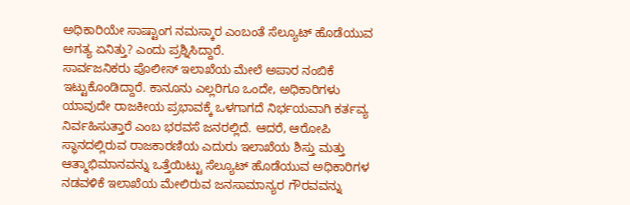ಅಧಿಕಾರಿಯೇ ಸಾಷ್ಟಾಂಗ ನಮಸ್ಕಾರ ಎಂಬಂತೆ ಸೆಲ್ಯೂಟ್ ಹೊಡೆಯುವ ಅಗತ್ಯ ಏನಿತ್ತು? ಎಂದು ಪ್ರಶ್ನಿಸಿದ್ದಾರೆ.
ಸಾರ್ವಜನಿಕರು ಪೊಲೀಸ್ ಇಲಾಖೆಯ ಮೇಲೆ ಅಪಾರ ನಂಬಿಕೆ ಇಟ್ಟುಕೊಂಡಿದ್ದಾರೆ. ಕಾನೂನು ಎಲ್ಲರಿಗೂ ಒಂದೇ, ಅಧಿಕಾರಿಗಳು ಯಾವುದೇ ರಾಜಕೀಯ ಪ್ರಭಾವಕ್ಕೆ ಒಳಗಾಗದೆ ನಿರ್ಭಯವಾಗಿ ಕರ್ತವ್ಯ ನಿರ್ವಹಿಸುತ್ತಾರೆ ಎಂಬ ಭರವಸೆ ಜನರಲ್ಲಿದೆ. ಆದರೆ, ಆರೋಪಿ ಸ್ಥಾನದಲ್ಲಿರುವ ರಾಜಕಾರಣಿಯ ಎದುರು ಇಲಾಖೆಯ ಶಿಸ್ತು ಮತ್ತು ಆತ್ಮಾಭಿಮಾನವನ್ನು ಒತ್ತೆಯಿಟ್ಟು ಸೆಲ್ಯೂಟ್ ಹೊಡೆಯುವ ಅಧಿಕಾರಿಗಳ ನಡವಳಿಕೆ ಇಲಾಖೆಯ ಮೇಲಿರುವ ಜನಸಾಮಾನ್ಯರ ಗೌರವವನ್ನು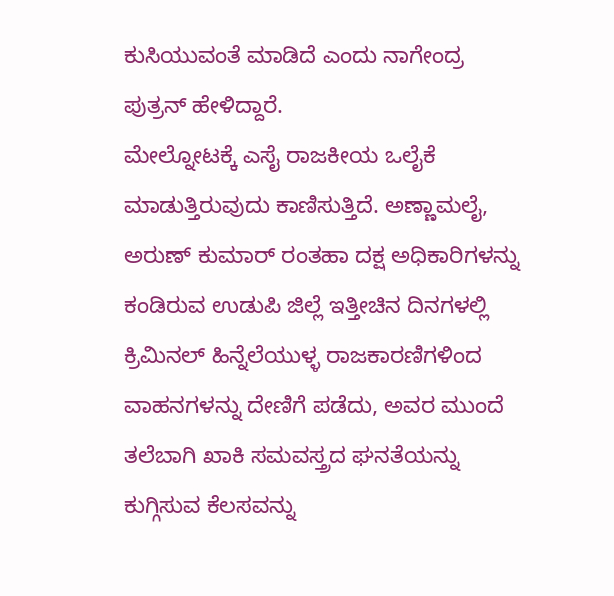ಕುಸಿಯುವಂತೆ ಮಾಡಿದೆ ಎಂದು ನಾಗೇಂದ್ರ ಪುತ್ರನ್ ಹೇಳಿದ್ದಾರೆ.
ಮೇಲ್ನೋಟಕ್ಕೆ ಎಸೈ ರಾಜಕೀಯ ಒಲೈಕೆ ಮಾಡುತ್ತಿರುವುದು ಕಾಣಿಸುತ್ತಿದೆ. ಅಣ್ಣಾಮಲೈ, ಅರುಣ್ ಕುಮಾರ್ ರಂತಹಾ ದಕ್ಷ ಅಧಿಕಾರಿಗಳನ್ನು ಕಂಡಿರುವ ಉಡುಪಿ ಜಿಲ್ಲೆ ಇತ್ತೀಚಿನ ದಿನಗಳಲ್ಲಿ ಕ್ರಿಮಿನಲ್ ಹಿನ್ನೆಲೆಯುಳ್ಳ ರಾಜಕಾರಣಿಗಳಿಂದ ವಾಹನಗಳನ್ನು ದೇಣಿಗೆ ಪಡೆದು, ಅವರ ಮುಂದೆ ತಲೆಬಾಗಿ ಖಾಕಿ ಸಮವಸ್ತ್ರದ ಘನತೆಯನ್ನು ಕುಗ್ಗಿಸುವ ಕೆಲಸವನ್ನು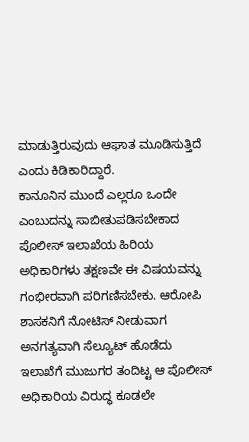ಮಾಡುತ್ತಿರುವುದು ಆಘಾತ ಮೂಡಿಸುತ್ತಿದೆ ಎಂದು ಕಿಡಿಕಾರಿದ್ದಾರೆ.
ಕಾನೂನಿನ ಮುಂದೆ ಎಲ್ಲರೂ ಒಂದೇ ಎಂಬುದನ್ನು ಸಾಬೀತುಪಡಿಸಬೇಕಾದ ಪೊಲೀಸ್ ಇಲಾಖೆಯ ಹಿರಿಯ ಅಧಿಕಾರಿಗಳು ತಕ್ಷಣವೇ ಈ ವಿಷಯವನ್ನು ಗಂಭೀರವಾಗಿ ಪರಿಗಣಿಸಬೇಕು. ಆರೋಪಿ ಶಾಸಕನಿಗೆ ನೋಟಿಸ್ ನೀಡುವಾಗ ಅನಗತ್ಯವಾಗಿ ಸೆಲ್ಯೂಟ್ ಹೊಡೆದು ಇಲಾಖೆಗೆ ಮುಜುಗರ ತಂದಿಟ್ಟ ಆ ಪೊಲೀಸ್ ಅಧಿಕಾರಿಯ ವಿರುದ್ಧ ಕೂಡಲೇ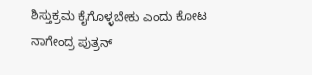ಶಿಸ್ತುಕ್ರಮ ಕೈಗೊಳ್ಳಬೇಕು ಎಂದು ಕೋಟ ನಾಗೇಂದ್ರ ಪುತ್ರನ್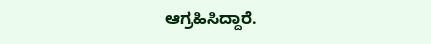ಆಗ್ರಹಿಸಿದ್ದಾರೆ.